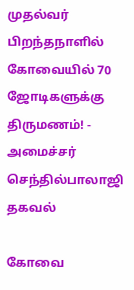முதல்வர் பிறந்தநாளில் கோவையில் 70 ஜோடிகளுக்கு திருமணம்! - அமைச்சர் செந்தில்பாலாஜி தகவல்

கோவை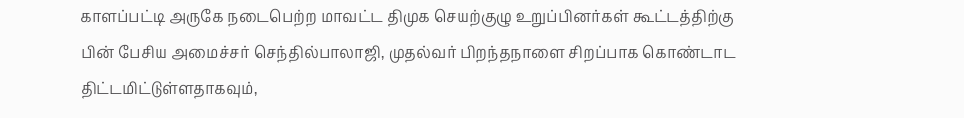காளப்பட்டி அருகே நடைபெற்ற மாவட்ட திமுக செயற்குழு உறுப்பினர்கள் கூட்டத்திற்கு பின் பேசிய அமைச்சர் செந்தில்பாலாஜி, முதல்வர் பிறந்தநாளை சிறப்பாக கொண்டாட திட்டமிட்டுள்ளதாகவும்,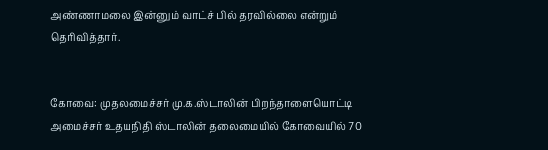அண்ணாமலை இன்னும் வாட்ச் பில் தரவில்லை என்றும் தெரிவித்தார்.


கோவை: முதலமைச்சர் மு.க.ஸ்டாலின் பிறந்தாளையொட்டி அமைச்சர் உதயநிதி ஸ்டாலின் தலைமையில் கோவையில் 70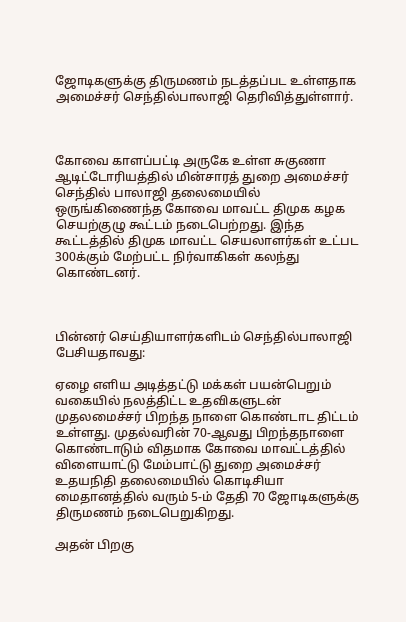ஜோடிகளுக்கு திருமணம் நடத்தப்பட உள்ளதாக அமைச்சர் செந்தில்பாலாஜி தெரிவித்துள்ளார்.



கோவை காளப்பட்டி அருகே உள்ள சுகுணா ஆடிட்டோரியத்தில் மின்சாரத் துறை அமைச்சர் செந்தில் பாலாஜி தலைமையில் ஒருங்கிணைந்த கோவை மாவட்ட திமுக கழக செயற்குழு கூட்டம் நடைபெற்றது. இந்த கூட்டத்தில் திமுக மாவட்ட செயலாளர்கள் உட்பட 300க்கும் மேற்பட்ட நிர்வாகிகள் கலந்து கொண்டனர்.



பின்னர் செய்தியாளர்களிடம் செந்தில்பாலாஜி பேசியதாவது:

ஏழை எளிய அடித்தட்டு மக்கள் பயன்பெறும் வகையில் நலத்திட்ட உதவிகளுடன் முதலமைச்சர் பிறந்த நாளை கொண்டாட திட்டம் உள்ளது. முதல்வரின் 70-ஆவது பிறந்தநாளை கொண்டாடும் விதமாக கோவை மாவட்டத்தில் விளையாட்டு மேம்பாட்டு துறை அமைச்சர் உதயநிதி தலைமையில் கொடிசியா மைதானத்தில் வரும் 5-ம் தேதி 70 ஜோடிகளுக்கு திருமணம் நடைபெறுகிறது.

அதன் பிறகு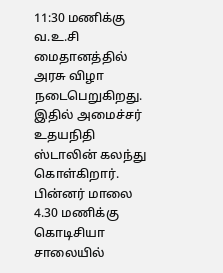11:30 மணிக்கு வ.உ.சி மைதானத்தில் அரசு விழா நடைபெறுகிறது. இதில் அமைச்சர் உதயநிதி ஸ்டாலின் கலந்து கொள்கிறார். பின்னர் மாலை 4.30 மணிக்கு கொடிசியா சாலையில்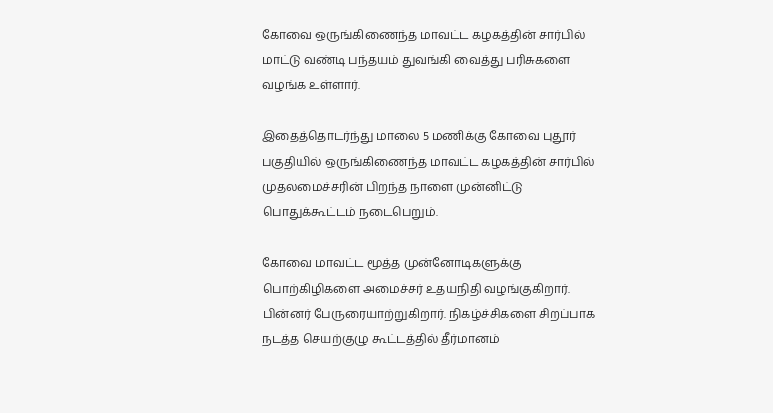கோவை ஒருங்கிணைந்த மாவட்ட கழகத்தின் சார்பில் மாட்டு வண்டி பந்தயம் துவங்கி வைத்து பரிசுகளை வழங்க உள்ளார்.

இதைத்தொடர்ந்து மாலை 5 மணிக்கு கோவை புதூர் பகுதியில் ஒருங்கிணைந்த மாவட்ட கழகத்தின் சார்பில் முதலமைச்சரின் பிறந்த நாளை முன்னிட்டு பொதுக்கூட்டம் நடைபெறும்.

கோவை மாவட்ட மூத்த முன்னோடிகளுக்கு பொற்கிழிகளை அமைச்சர் உதயநிதி வழங்குகிறார். பின்னர் பேருரையாற்றுகிறார். நிகழ்ச்சிகளை சிறப்பாக நடத்த செயற்குழு கூட்டத்தில் தீர்மானம்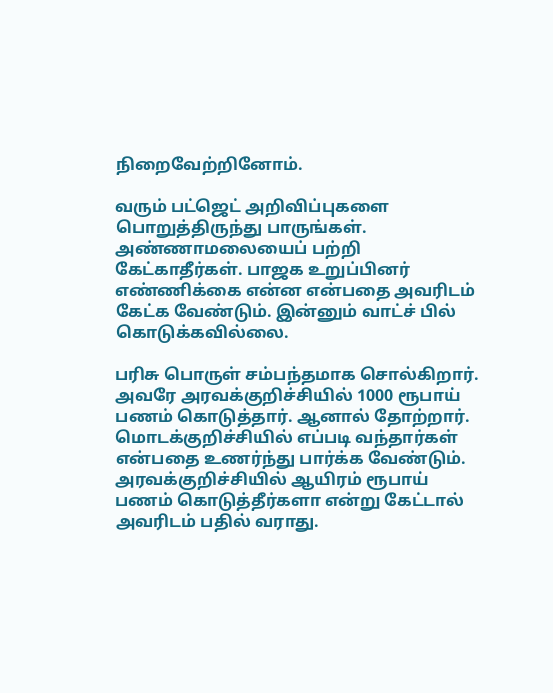நிறைவேற்றினோம்.

வரும் பட்ஜெட் அறிவிப்புகளை பொறுத்திருந்து பாருங்கள். அண்ணாமலையைப் பற்றி கேட்காதீர்கள். பாஜக உறுப்பினர் எண்ணிக்கை என்ன என்பதை அவரிடம் கேட்க வேண்டும். இன்னும் வாட்ச் பில் கொடுக்கவில்லை.

பரிசு பொருள் சம்பந்தமாக சொல்கிறார். அவரே அரவக்குறிச்சியில் 1000 ரூபாய் பணம் கொடுத்தார். ஆனால் தோற்றார். மொடக்குறிச்சியில் எப்படி வந்தார்கள் என்பதை உணர்ந்து பார்க்க வேண்டும். அரவக்குறிச்சியில் ஆயிரம் ரூபாய் பணம் கொடுத்தீர்களா என்று கேட்டால் அவரிடம் பதில் வராது.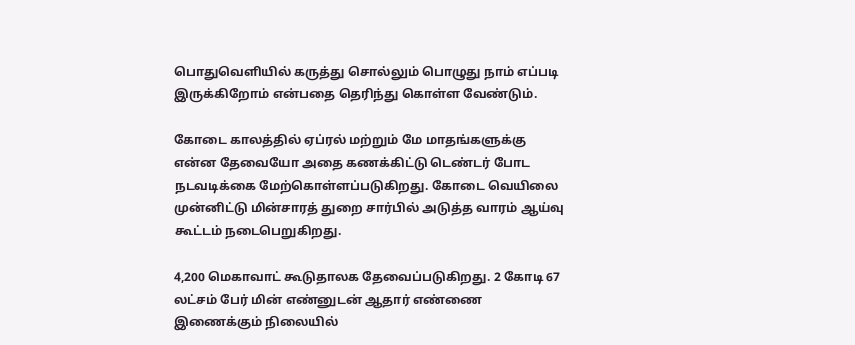பொதுவெளியில் கருத்து சொல்லும் பொழுது நாம் எப்படி இருக்கிறோம் என்பதை தெரிந்து கொள்ள வேண்டும்.

கோடை காலத்தில் ஏப்ரல் மற்றும் மே மாதங்களுக்கு என்ன தேவையோ அதை கணக்கிட்டு டெண்டர் போட நடவடிக்கை மேற்கொள்ளப்படுகிறது. கோடை வெயிலை முன்னிட்டு மின்சாரத் துறை சார்பில் அடுத்த வாரம் ஆய்வு கூட்டம் நடைபெறுகிறது.

4,200 மெகாவாட் கூடுதாலக தேவைப்படுகிறது. 2 கோடி 67 லட்சம் பேர் மின் எண்னுடன் ஆதார் எண்ணை இணைக்கும் நிலையில்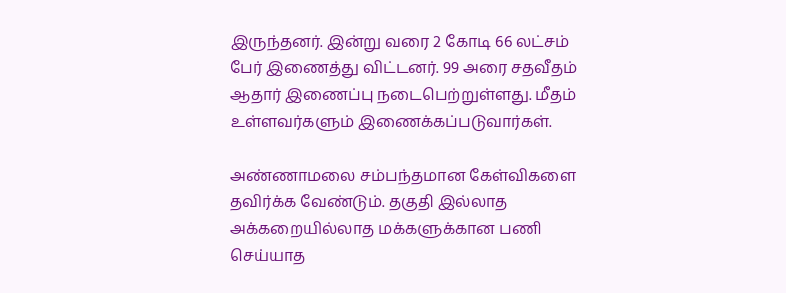இருந்தனர். இன்று வரை 2 கோடி 66 லட்சம் பேர் இணைத்து விட்டனர். 99 அரை சதவீதம் ஆதார் இணைப்பு நடைபெற்றுள்ளது. மீதம் உள்ளவர்களும் இணைக்கப்படுவார்கள்.

அண்ணாமலை சம்பந்தமான கேள்விகளை தவிர்க்க வேண்டும். தகுதி இல்லாத அக்கறையில்லாத மக்களுக்கான பணி செய்யாத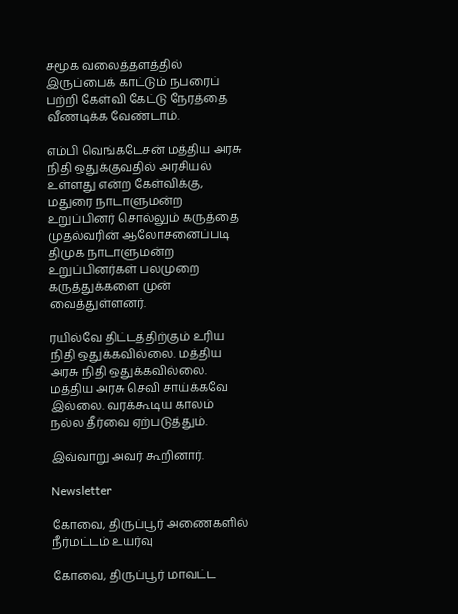சமூக வலைத்தளத்தில் இருப்பைக் காட்டும் நபரைப் பற்றி கேள்வி கேட்டு நேரத்தை வீணடிக்க வேண்டாம்.

எம்பி வெங்கடேசன் மத்திய அரசு நிதி ஒதுக்குவதில் அரசியல் உள்ளது என்ற கேள்விக்கு, மதுரை நாடாளுமன்ற உறுப்பினர் சொல்லும் கருத்தை முதல்வரின் ஆலோசனைப்படி திமுக நாடாளுமன்ற உறுப்பினர்கள் பலமுறை கருத்துக்களை முன் வைத்துள்ளனர்.

ரயில்வே திட்டத்திற்கும் உரிய நிதி ஒதுக்கவில்லை. மத்திய அரசு நிதி ஒதுக்கவில்லை. மத்திய அரசு செவி சாய்க்கவே இல்லை. வரக்கூடிய காலம் நல்ல தீர்வை ஏற்படுத்தும்.

இவ்வாறு அவர் கூறினார்.

Newsletter

கோவை, திருப்பூர் அணைகளில் நீர்மட்டம் உயர்வு

கோவை, திருப்பூர் மாவட்ட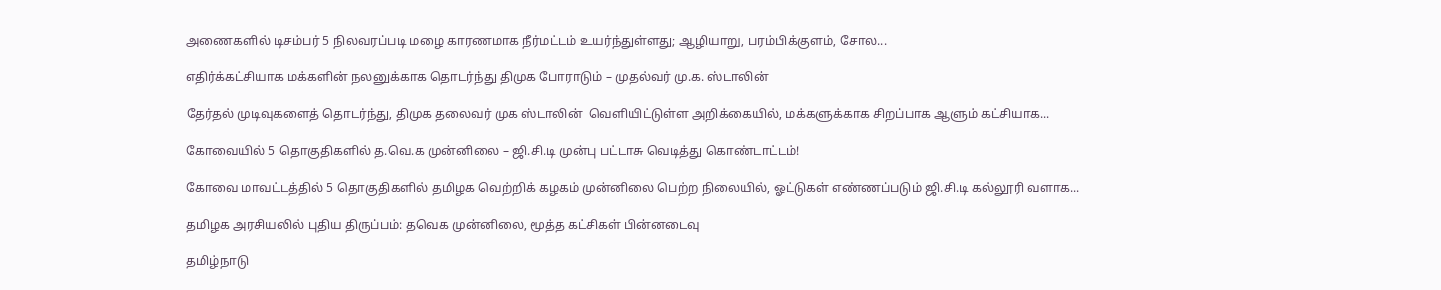அணைகளில் டிசம்பர் 5 நிலவரப்படி மழை காரணமாக நீர்மட்டம் உயர்ந்துள்ளது; ஆழியாறு, பரம்பிக்குளம், சோல...

எதிர்க்கட்சியாக மக்களின் நலனுக்காக தொடர்ந்து திமுக போராடும் – முதல்வர் மு.க. ஸ்டாலின்

தேர்தல் முடிவுகளைத் தொடர்ந்து, திமுக தலைவர் முக ஸ்டாலின்  வெளியிட்டுள்ள அறிக்கையில், மக்களுக்காக சிறப்பாக ஆளும் கட்சியாக...

கோவையில் 5 தொகுதிகளில் த.வெ.க முன்னிலை – ஜி.சி.டி முன்பு பட்டாசு வெடித்து கொண்டாட்டம்!

கோவை மாவட்டத்தில் 5 தொகுதிகளில் தமிழக வெற்றிக் கழகம் முன்னிலை பெற்ற நிலையில், ஓட்டுகள் எண்ணப்படும் ஜி.சி.டி கல்லூரி வளாக...

தமிழக அரசியலில் புதிய திருப்பம்: தவெக முன்னிலை, மூத்த கட்சிகள் பின்னடைவு

தமிழ்நாடு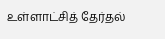உள்ளாட்சித் தேர்தல்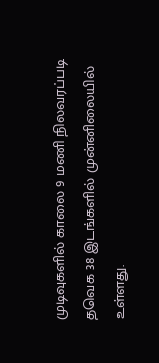முடிவுகளில் காலை 9 மணி நிலவரப்படி தவெக 38 இடங்களில் முன்னிலையில் உள்ளது.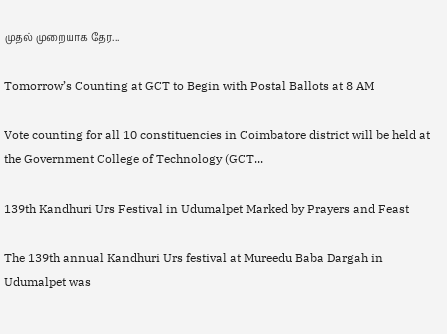முதல் முறையாக தேர...

Tomorrow’s Counting at GCT to Begin with Postal Ballots at 8 AM

Vote counting for all 10 constituencies in Coimbatore district will be held at the Government College of Technology (GCT...

139th Kandhuri Urs Festival in Udumalpet Marked by Prayers and Feast

The 139th annual Kandhuri Urs festival at Mureedu Baba Dargah in Udumalpet was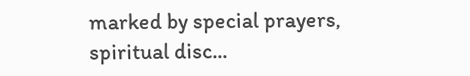marked by special prayers, spiritual disc...